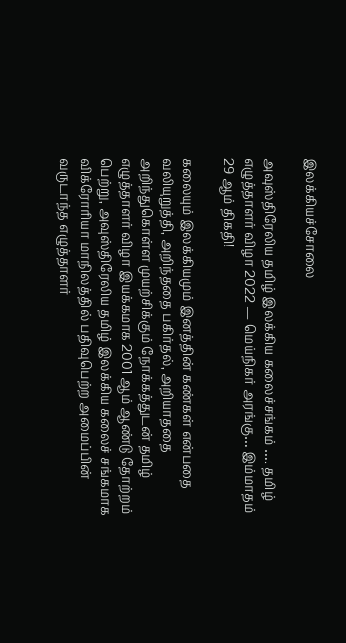இலக்கியச்சோலை

அவுஸ்திரேலிய தமிழ் இலக்கிய கலைச்சங்கம் …. தமிழ் எழுத்தாளர் விழா 2022 — மெய்நிகர் அரங்கு… இம்மாதம் 29 ஆம் திகதி!

கலையும் இலக்கியமும் இனத்தின் கண்கள் என்பதை வலியுறுத்தி, அறிந்ததை பகிர்தல், அறியாததை அறிந்துகொள்ள முயற்சிக்கும் நோக்கத்துடன் தமிழ் எழுத்தாளர் விழா இயக்கமாக 2001 ஆம் ஆண்டு தோற்றம் பெற்று, அவுஸ்திரேலிய தமிழ் இலக்கிய கலைச் சங்கமாக விக்ரோரியா மாநிலத்தில் பதிவுபெற்ற அமைப்பின் வருடாந்த எழுத்தாளர்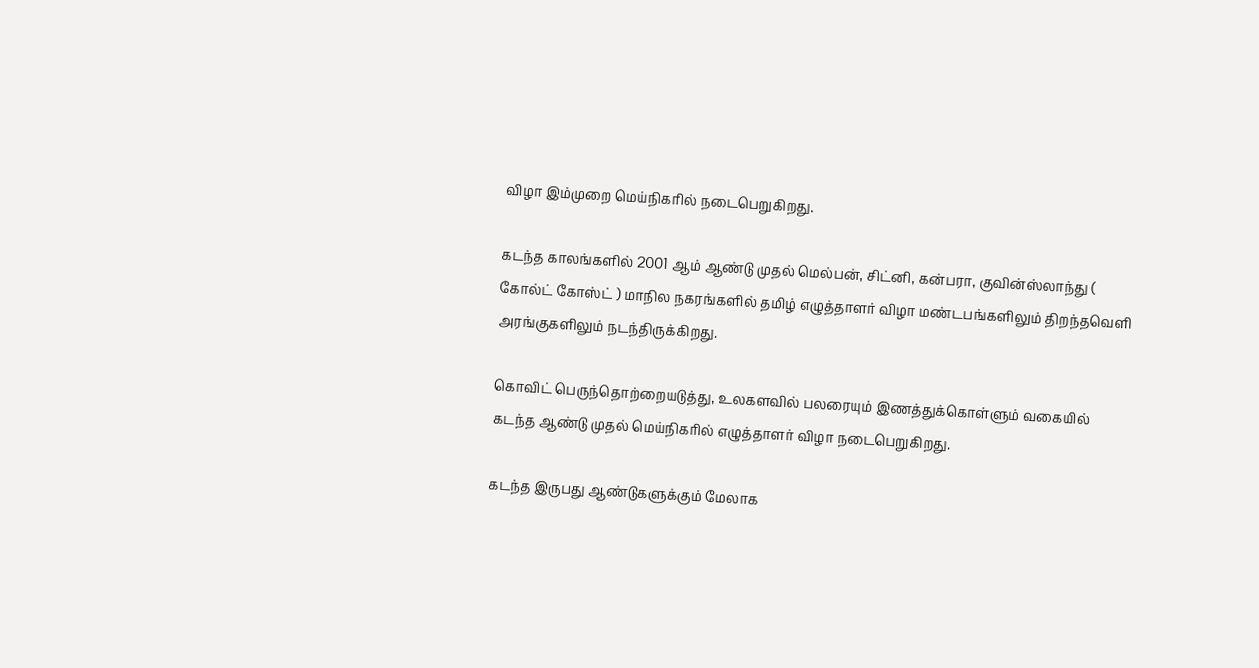விழா இம்முறை மெய்நிகரில் நடைபெறுகிறது.

கடந்த காலங்களில் 2001 ஆம் ஆண்டு முதல் மெல்பன், சிட்னி, கன்பரா, குவின்ஸ்லாந்து ( கோல்ட் கோஸ்ட் ) மாநில நகரங்களில் தமிழ் எழுத்தாளர் விழா மண்டபங்களிலும் திறந்தவெளி அரங்குகளிலும் நடந்திருக்கிறது.

கொவிட் பெருந்தொற்றையடுத்து, உலகளவில் பலரையும் இணத்துக்கொள்ளும் வகையில் கடந்த ஆண்டு முதல் மெய்நிகரில் எழுத்தாளர் விழா நடைபெறுகிறது.

கடந்த இருபது ஆண்டுகளுக்கும் மேலாக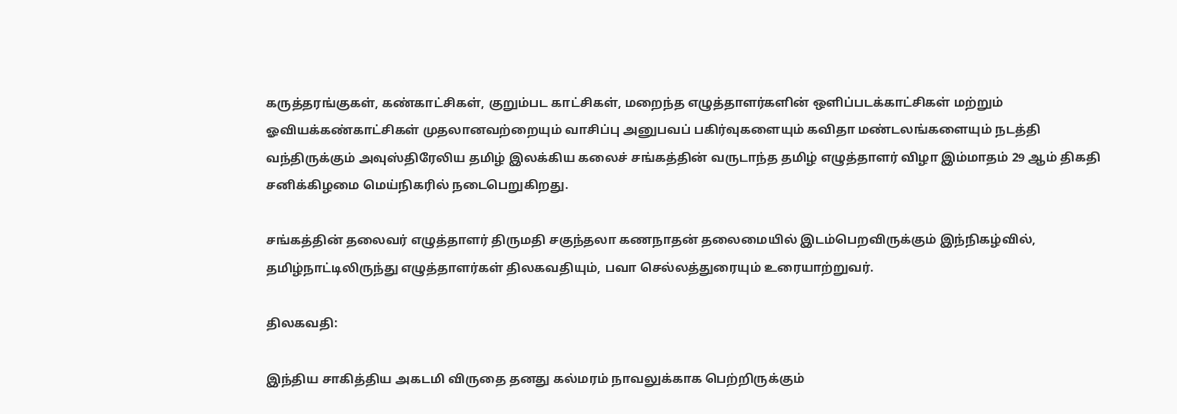கருத்தரங்குகள், கண்காட்சிகள், குறும்பட காட்சிகள், மறைந்த எழுத்தாளர்களின் ஒளிப்படக்காட்சிகள் மற்றும் ஓவியக்கண்காட்சிகள் முதலானவற்றையும் வாசிப்பு அனுபவப் பகிர்வுகளையும் கவிதா மண்டலங்களையும் நடத்தி வந்திருக்கும் அவுஸ்திரேலிய தமிழ் இலக்கிய கலைச் சங்கத்தின் வருடாந்த தமிழ் எழுத்தாளர் விழா இம்மாதம் 29 ஆம் திகதி சனிக்கிழமை மெய்நிகரில் நடைபெறுகிறது.

சங்கத்தின் தலைவர் எழுத்தாளர் திருமதி சகுந்தலா கணநாதன் தலைமையில் இடம்பெறவிருக்கும் இந்நிகழ்வில், தமிழ்நாட்டிலிருந்து எழுத்தாளர்கள் திலகவதியும், பவா செல்லத்துரையும் உரையாற்றுவர்.

திலகவதி:

இந்திய சாகித்திய அகடமி விருதை தனது கல்மரம் நாவலுக்காக பெற்றிருக்கும்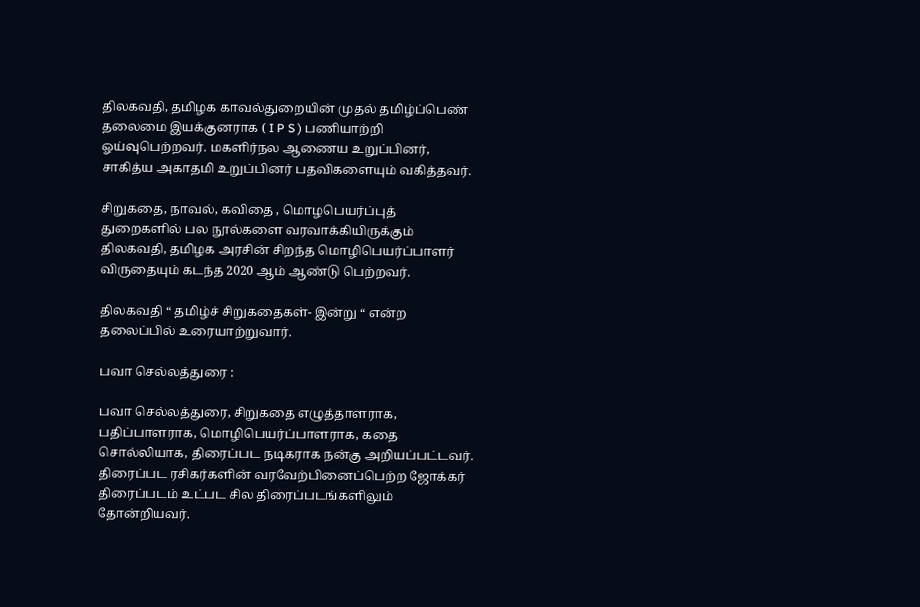திலகவதி, தமிழக காவல்துறையின் முதல் தமிழ்ப்பெண் தலைமை இயக்குனராக ( I P S ) பணியாற்றி ஓய்வுபெற்றவர். மகளிர்நல ஆணைய உறுப்பினர், சாகித்ய அகாதமி உறுப்பினர் பதவிகளையும் வகித்தவர்.

சிறுகதை, நாவல், கவிதை , மொழபெயர்ப்புத் துறைகளில் பல நூல்களை வரவாக்கியிருக்கும் திலகவதி, தமிழக அரசின் சிறந்த மொழிபெயர்ப்பாளர் விருதையும் கடந்த 2020 ஆம் ஆண்டு பெற்றவர்.

திலகவதி “ தமிழ்ச் சிறுகதைகள்- இன்று “ என்ற தலைப்பில் உரையாற்றுவார்.

பவா செல்லத்துரை :

பவா செல்லத்துரை, சிறுகதை எழுத்தாளராக, பதிப்பாளராக, மொழிபெயர்ப்பாளராக, கதை சொல்லியாக, திரைப்பட நடிகராக நன்கு அறியப்பட்டவர். திரைப்பட ரசிகர்களின் வரவேற்பினைப்பெற்ற ஜோக்கர் திரைப்படம் உட்பட சில திரைப்படங்களிலும் தோன்றியவர்.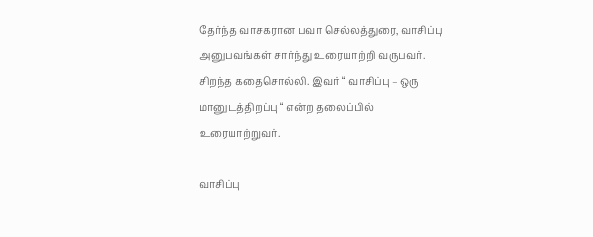தேர்ந்த வாசகரான பவா செல்லத்துரை, வாசிப்பு அனுபவங்கள் சார்ந்து உரையாற்றி வருபவர். சிறந்த கதைசொல்லி. இவர் “ வாசிப்பு – ஒரு மானுடத்திறப்பு “ என்ற தலைப்பில் உரையாற்றுவர்.

வாசிப்பு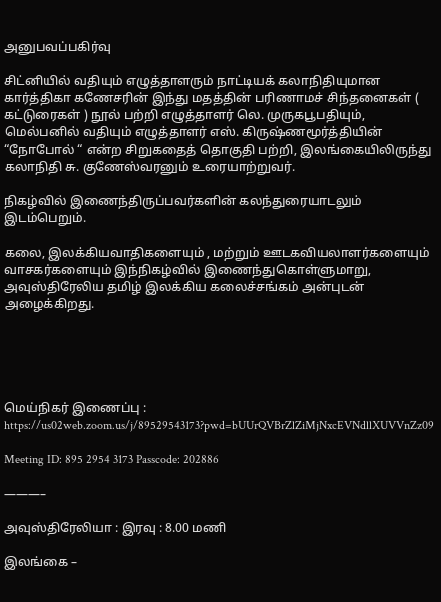அனுபவப்பகிர்வு

சிட்னியில் வதியும் எழுத்தாளரும் நாட்டியக் கலாநிதியுமான கார்த்திகா கணேசரின் இந்து மதத்தின் பரிணாமச் சிந்தனைகள் ( கட்டுரைகள் ) நூல் பற்றி எழுத்தாளர் லெ. முருகபூபதியும், மெல்பனில் வதியும் எழுத்தாளர் எஸ். கிருஷ்ணமூர்த்தியின் “நோபோல் “ என்ற சிறுகதைத் தொகுதி பற்றி, இலங்கையிலிருந்து கலாநிதி சு. குணேஸ்வரனும் உரையாற்றுவர்.

நிகழ்வில் இணைந்திருப்பவர்களின் கலந்துரையாடலும் இடம்பெறும்.

கலை, இலக்கியவாதிகளையும் , மற்றும் ஊடகவியலாளர்களையும் வாசகர்களையும் இந்நிகழ்வில் இணைந்துகொள்ளுமாறு, அவுஸ்திரேலிய தமிழ் இலக்கிய கலைச்சங்கம் அன்புடன் அழைக்கிறது.





மெய்நிகர் இணைப்பு : https://us02web.zoom.us/j/89529543173?pwd=bUUrQVBrZlZiMjNxcEVNdllXUVVnZz09

Meeting ID: 895 2954 3173 Passcode: 202886

———–

அவுஸ்திரேலியா : இரவு : 8.00 மணி

இலங்கை –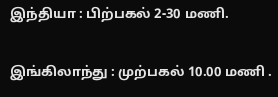இந்தியா : பிற்பகல் 2-30 மணி.

இங்கிலாந்து : முற்பகல் 10.00 மணி .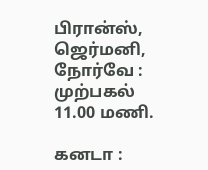பிரான்ஸ், ஜெர்மனி, நோர்வே : முற்பகல் 11.00 மணி.

கனடா :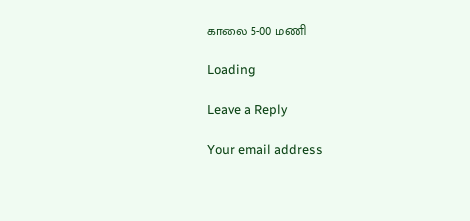காலை 5-00 மணி

Loading

Leave a Reply

Your email address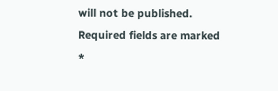will not be published. Required fields are marked *